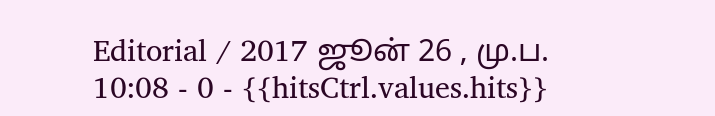Editorial / 2017 ஜூன் 26 , மு.ப. 10:08 - 0 - {{hitsCtrl.values.hits}}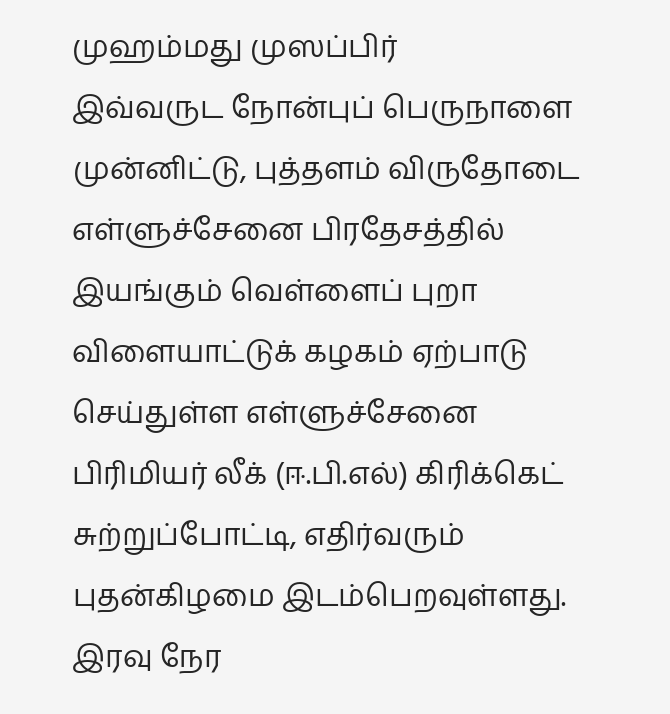முஹம்மது முஸப்பிர்
இவ்வருட நோன்புப் பெருநாளை முன்னிட்டு, புத்தளம் விருதோடை எள்ளுச்சேனை பிரதேசத்தில் இயங்கும் வெள்ளைப் புறா விளையாட்டுக் கழகம் ஏற்பாடு செய்துள்ள எள்ளுச்சேனை பிரிமியர் லீக் (ஈ.பி.எல்) கிரிக்கெட் சுற்றுப்போட்டி, எதிர்வரும் புதன்கிழமை இடம்பெறவுள்ளது.
இரவு நேர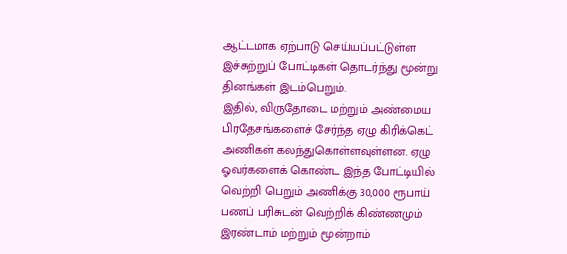ஆட்டமாக ஏற்பாடு செய்யப்பட்டுள்ள இச்சுற்றுப் போட்டிகள் தொடர்ந்து மூன்று தினங்கள் இடம்பெறும்.
இதில், விருதோடை மற்றும் அண்மைய பிரதேசங்களைச் சேர்ந்த ஏழு கிரிக்கெட் அணிகள் கலந்துகொள்ளவுள்ளன. ஏழு ஓவர்களைக் கொண்ட இந்த போட்டியில் வெற்றி பெறும் அணிக்கு 30,000 ரூபாய் பணப் பரிசுடன் வெற்றிக் கிண்ணமும் இரண்டாம் மற்றும் மூன்றாம்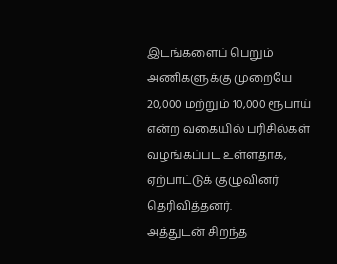இடங்களைப் பெறும் அணிகளுக்கு முறையே 20,000 மற்றும் 10,000 ரூபாய் என்ற வகையில் பரிசில்கள் வழங்கப்பட உள்ளதாக, ஏற்பாட்டுக் குழுவினர் தெரிவித்தனர்.
அத்துடன் சிறந்த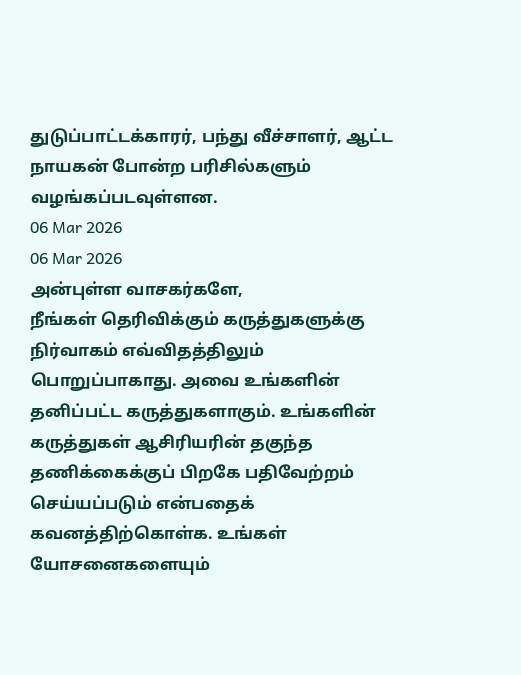துடுப்பாட்டக்காரர், பந்து வீச்சாளர், ஆட்ட நாயகன் போன்ற பரிசில்களும் வழங்கப்படவுள்ளன.
06 Mar 2026
06 Mar 2026
அன்புள்ள வாசகர்களே,
நீங்கள் தெரிவிக்கும் கருத்துகளுக்கு நிர்வாகம் எவ்விதத்திலும் பொறுப்பாகாது. அவை உங்களின் தனிப்பட்ட கருத்துகளாகும். உங்களின் கருத்துகள் ஆசிரியரின் தகுந்த தணிக்கைக்குப் பிறகே பதிவேற்றம் செய்யப்படும் என்பதைக் கவனத்திற்கொள்க. உங்கள் யோசனைகளையும்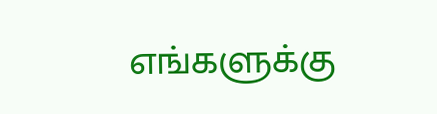எங்களுக்கு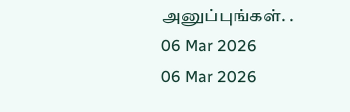அனுப்புங்கள். .
06 Mar 2026
06 Mar 2026